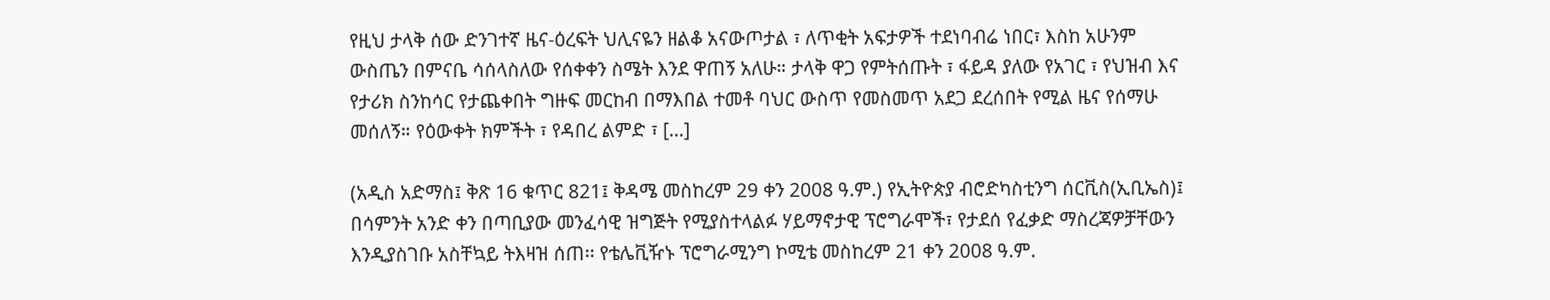የዚህ ታላቅ ሰው ድንገተኛ ዜና-ዕረፍት ህሊናዬን ዘልቆ አናውጦታል ፣ ለጥቂት አፍታዎች ተደነባብሬ ነበር፣ እስከ አሁንም ውስጤን በምናቤ ሳሰላስለው የሰቀቀን ስሜት እንደ ዋጠኝ አለሁ። ታላቅ ዋጋ የምትሰጡት ፣ ፋይዳ ያለው የአገር ፣ የህዝብ እና የታሪክ ስንከሳር የታጨቀበት ግዙፍ መርከብ በማእበል ተመቶ ባህር ውስጥ የመስመጥ አደጋ ደረሰበት የሚል ዜና የሰማሁ መሰለኝ። የዕውቀት ክምችት ፣ የዳበረ ልምድ ፣ […]

(አዲስ አድማስ፤ ቅጽ 16 ቁጥር 821፤ ቅዳሜ መስከረም 29 ቀን 2008 ዓ.ም.) የኢትዮጵያ ብሮድካስቲንግ ሰርቪስ(ኢቢኤስ)፤ በሳምንት አንድ ቀን በጣቢያው መንፈሳዊ ዝግጅት የሚያስተላልፉ ሃይማኖታዊ ፕሮግራሞች፣ የታደሰ የፈቃድ ማስረጃዎቻቸውን እንዲያስገቡ አስቸኳይ ትእዛዝ ሰጠ፡፡ የቴሌቪዥኑ ፕሮግራሚንግ ኮሚቴ መስከረም 21 ቀን 2008 ዓ.ም.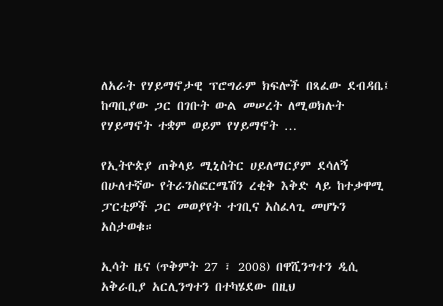ለአራት የሃይማኖታዊ ፕሮግራም ክፍሎች በጻፈው ደብዳቤ፤ ከጣቢያው ጋር በገቡት ውል መሠረት ለሚወክሉት የሃይማኖት ተቋም ወይም የሃይማኖት …

የኢትዮጵያ ጠቅላይ ሚኒስትር ሀይለማርያም ደሳለኝ በሁለተኛው የትራንስፎርሜሽን ረቂቅ እቅድ ላይ ከተቃዋሚ ፓርቲዎች ጋር መወያየት ተገቢና አስፈላጊ መሆኑን አስታወቁ።

ኢሳት ዜና (ጥቅምት 27 ፣ 2008) በዋሺንግተን ዲሲ አቅራቢያ አርሊንግተን በተካሄደው በዚህ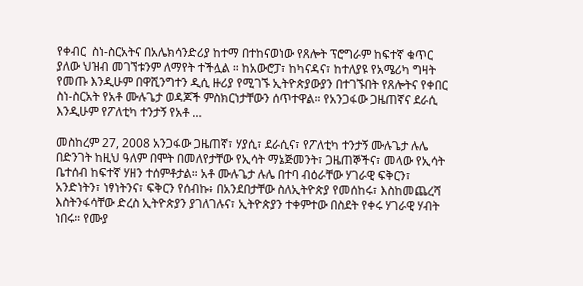የቀብር  ስነ-ስርአትና በአሌክሳንድሪያ ከተማ በተከናወነው የጸሎት ፕሮግራም ከፍተኛ ቁጥር ያለው ህዝብ መገኘቱንም ለማየት ተችሏል ። ከአውሮፓ፣ ከካናዳና፣ ከተለያዩ የአሜሪካ ግዛት የመጡ እንዲሁም በዋሺንግተን ዲሲ ዙሪያ የሚገኙ ኢትዮጵያውያን በተገኙበት የጸሎትና የቀበር  ስነ-ስርአት የአቶ ሙሉጌታ ወዳጆች ምስክርነታቸውን ሰጥተዋል። የአንጋፋው ጋዜጠኛና ደራሲ እንዲሁም የፖለቲካ ተንታኝ የአቶ …

መስከረም 27, 2008 አንጋፋው ጋዜጠኛ፣ ሃያሲ፣ ደራሲና፣ የፖለቲካ ተንታኝ ሙሉጌታ ሉሌ በድንገት ከዚህ ዓለም በሞት በመለየታቸው የኢሳት ማኔጅመንት፣ ጋዜጠኞችና፣ መላው የኢሳት ቤተሰብ ከፍተኛ ሃዘን ተሰምቶታል። አቶ ሙሉጌታ ሉሌ በተባ ብዕራቸው ሃገራዊ ፍቅርን፣ አንድነትን፣ ነፃነትንና፣ ፍቅርን የሰብኩ፥ በአንደበታቸው ስለኢትዮጵያ የመሰከሩ፣ እስከመጨረሻ እስትንፋሳቸው ድረስ ኢትዮጵያን ያገለገሉና፣ ኢትዮጵያን ተቀምተው በስደት የቀሩ ሃገራዊ ሃብት ነበሩ። የሙያ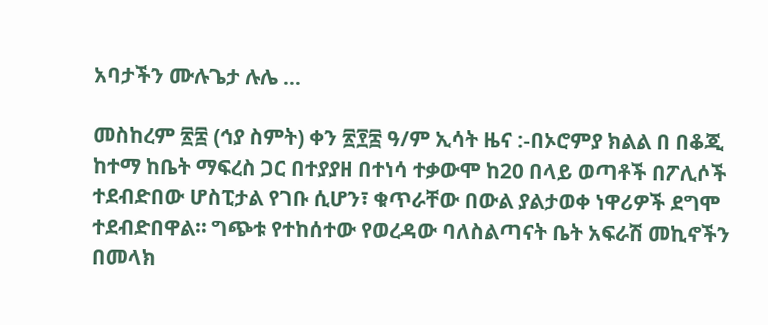አባታችን ሙሉጌታ ሉሌ …

መስከረም ፳፰ (ኅያ ስምት) ቀን ፳፻፰ ዓ/ም ኢሳት ዜና :-በኦሮምያ ክልል በ በቆጂ ከተማ ከቤት ማፍረስ ጋር በተያያዘ በተነሳ ተቃውሞ ከ20 በላይ ወጣቶች በፖሊሶች ተደብድበው ሆስፒታል የገቡ ሲሆን፣ ቁጥራቸው በውል ያልታወቀ ነዋሪዎች ደግሞ ተደብድበዋል። ግጭቱ የተከሰተው የወረዳው ባለስልጣናት ቤት አፍራሽ መኪኖችን በመላክ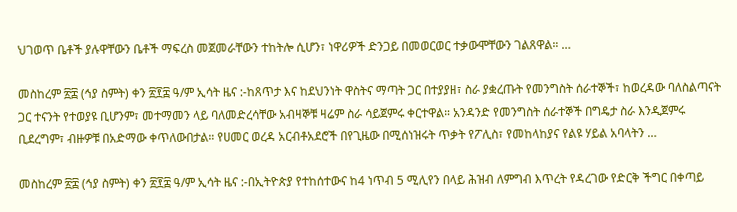ህገወጥ ቤቶች ያሉዋቸውን ቤቶች ማፍረስ መጀመራቸውን ተከትሎ ሲሆን፣ ነዋሪዎች ድንጋይ በመወርወር ተቃውሞቸውን ገልጸዋል። …

መስከረም ፳፰ (ኅያ ስምት) ቀን ፳፻፰ ዓ/ም ኢሳት ዜና :-ከጸጥታ እና ከደህንነት ዋስትና ማጣት ጋር በተያያዘ፣ ስራ ያቋረጡት የመንግስት ሰራተኞች፣ ከወረዳው ባለስልጣናት ጋር ተናንት የተወያዩ ቢሆንም፣ መተማመን ላይ ባለመድረሳቸው አብዛኞቹ ዛሬም ስራ ሳይጀምሩ ቀርተዋል። አንዳንድ የመንግስት ሰራተኞች በግዴታ ስራ እንዲጀምሩ ቢደረግም፣ ብዙዎቹ በአድማው ቀጥለውበታል። የሀመር ወረዳ አርብቶአደሮች በየጊዜው በሚሰነዝሩት ጥቃት የፖሊስ፣ የመከላከያና የልዩ ሃይል አባላትን …

መስከረም ፳፰ (ኅያ ስምት) ቀን ፳፻፰ ዓ/ም ኢሳት ዜና :-በኢትዮጵያ የተከሰተውና ከ4 ነጥብ 5 ሚሊየን በላይ ሕዝብ ለምግብ እጥረት የዳረገው የድርቅ ችግር በቀጣይ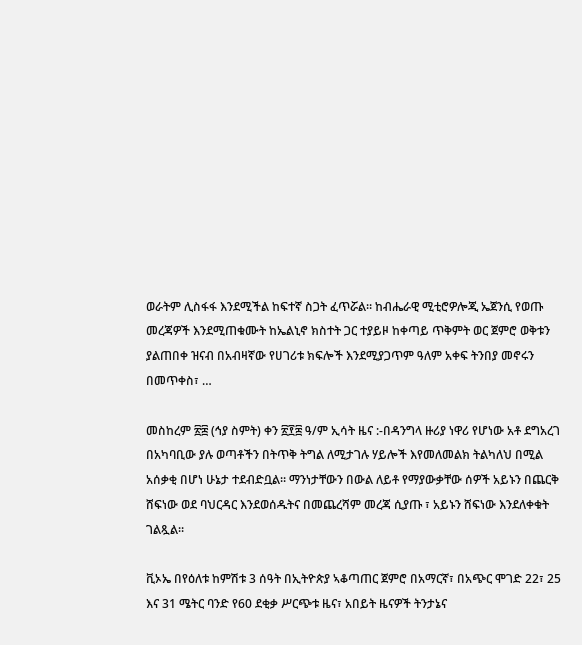ወራትም ሊስፋፋ እንደሚችል ከፍተኛ ስጋት ፈጥሯል። ከብሔራዊ ሚቲሮዎሎጂ ኤጀንሲ የወጡ መረጃዎች እንደሚጠቁሙት ከኤልኒኖ ክስተት ጋር ተያይዞ ከቀጣይ ጥቅምት ወር ጀምሮ ወቅቱን ያልጠበቀ ዝናብ በአብዛኛው የሀገሪቱ ክፍሎች እንደሚያጋጥም ዓለም አቀፍ ትንበያ መኖሩን በመጥቀስ፣ …

መስከረም ፳፰ (ኅያ ስምት) ቀን ፳፻፰ ዓ/ም ኢሳት ዜና :-በዳንግላ ዙሪያ ነዋሪ የሆነው አቶ ደግአረገ በአካባቢው ያሉ ወጣቶችን በትጥቅ ትግል ለሚታገሉ ሃይሎች እየመለመልክ ትልካለህ በሚል አሰቃቂ በሆነ ሁኔታ ተደብድቧል። ማንነታቸውን በውል ለይቶ የማያውቃቸው ሰዎች አይኑን በጨርቅ ሸፍነው ወደ ባህርዳር እንደወሰዱትና በመጨረሻም መረጃ ሲያጡ ፣ አይኑን ሸፍነው እንደለቀቁት ገልጿል።

ቪኦኤ በየዕለቱ ከምሽቱ 3 ሰዓት በኢትዮጵያ ኣቆጣጠር ጀምሮ በአማርኛ፣ በአጭር ሞገድ 22፣ 25 እና 31 ሜትር ባንድ የ60 ደቂቃ ሥርጭቱ ዜና፣ አበይት ዜናዎች ትንታኔና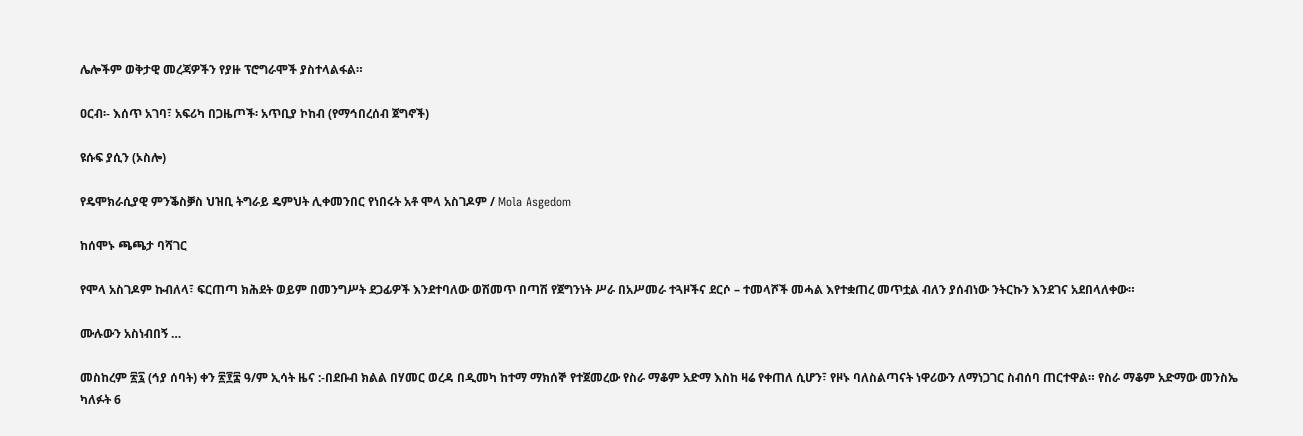ሌሎችም ወቅታዊ መረጃዎችን የያዙ ፕሮግራሞች ያስተላልፋል።

ዐርብ፡- እሰጥ አገባ፣ አፍሪካ በጋዜጦች፡ አጥቢያ ኮከብ (የማኅበረሰብ ጀግኖች)

ዩሱፍ ያሲን (ኦስሎ)

የዴሞክራሲያዊ ምንቕስቓስ ህዝቢ ትግራይ ዴምህት ሊቀመንበር የነበሩት አቶ ሞላ አስገዶም / Mola Asgedom

ከሰሞኑ ጫጫታ ባሻገር

የሞላ አስገዶም ኩብለላ፣ ፍርጠጣ ክሕደት ወይም በመንግሥት ደጋፊዎች እንደተባለው ወሽመጥ በጣሽ የጀግንነት ሥራ በአሥመራ ተጓዞችና ደርሶ – ተመላሾች መሓል እየተቋጠረ መጥቷል ብለን ያሰብነው ንትርኩን እንደገና አደበላለቀው።

ሙሉውን አስነብበኝ …

መስከረም ፳፯ (ኅያ ሰባት) ቀን ፳፻፰ ዓ/ም ኢሳት ዜና :-በደቡብ ክልል በሃመር ወረዳ በዲመካ ከተማ ማክሰኞ የተጀመረው የስራ ማቆም አድማ እስከ ዛሬ የቀጠለ ሲሆን፣ የዞኑ ባለስልጣናት ነዋሪውን ለማነጋገር ስብሰባ ጠርተዋል። የስራ ማቆም አድማው መንስኤ ካለፉት 6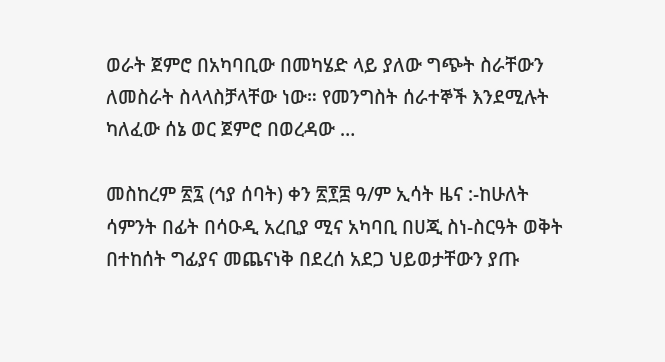ወራት ጀምሮ በአካባቢው በመካሄድ ላይ ያለው ግጭት ስራቸውን ለመስራት ስላላስቻላቸው ነው። የመንግስት ሰራተኞች እንደሚሉት ካለፈው ሰኔ ወር ጀምሮ በወረዳው …

መስከረም ፳፯ (ኅያ ሰባት) ቀን ፳፻፰ ዓ/ም ኢሳት ዜና :-ከሁለት ሳምንት በፊት በሳዑዲ አረቢያ ሚና አካባቢ በሀጂ ስነ-ስርዓት ወቅት በተከሰት ግፊያና መጨናነቅ በደረሰ አደጋ ህይወታቸውን ያጡ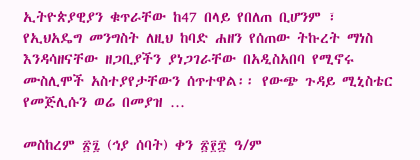ኢትዮጵያዊያን ቁጥራቸው ከ47 በላይ የበለጠ ቢሆንም ፣ የኢህአዴግ መንግስት ለዚህ ከባድ ሐዘን የሰጠው ትኩረት ማነስ እንዳሳዘናቸው ዘጋቢያችን ያነጋገራቸው በአዲስአበባ የሚኖሩ ሙስሊሞች አስተያየታቸውን ሰጥተዋል፡፡ የውጭ ጉዳይ ሚኒስቴር የመጅሊሱን ወሬ በመያዝ …

መስከረም ፳፯ (ኅያ ሰባት) ቀን ፳፻፰ ዓ/ም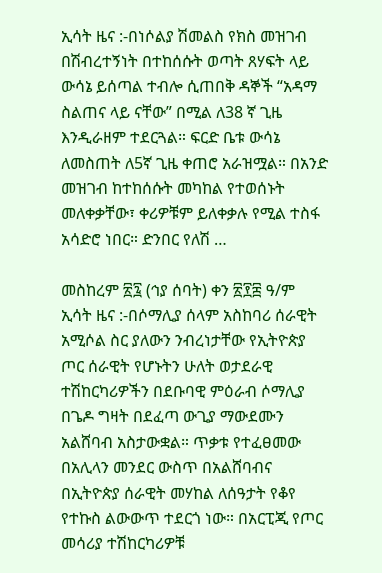ኢሳት ዜና :-በነሶልያ ሽመልስ የክስ መዝገብ በሽብረተኝነት በተከሰሱት ወጣት ጸሃፍት ላይ ውሳኔ ይሰጣል ተብሎ ሲጠበቅ ዳኞች “አዳማ ስልጠና ላይ ናቸው” በሚል ለ38 ኛ ጊዜ እንዲራዘም ተደርጓል። ፍርድ ቤቱ ውሳኔ ለመስጠት ለ5ኛ ጊዜ ቀጠሮ አራዝሟል። በአንድ መዝገብ ከተከሰሱት መካከል የተወሰኑት መለቀቃቸው፣ ቀሪዎቹም ይለቀቃሉ የሚል ተስፋ አሳድሮ ነበር። ድንበር የለሽ …

መስከረም ፳፯ (ኅያ ሰባት) ቀን ፳፻፰ ዓ/ም ኢሳት ዜና :-በሶማሊያ ሰላም አስከባሪ ሰራዊት አሚሶል ስር ያለውን ንብረነታቸው የኢትዮጵያ ጦር ሰራዊት የሆኑትን ሁለት ወታደራዊ ተሽከርካሪዎችን በደቡባዊ ምዕራብ ሶማሊያ በጌዶ ግዛት በደፈጣ ውጊያ ማውደሙን አልሸባብ አስታውቋል። ጥቃቱ የተፈፀመው በአሊላን መንደር ውስጥ በአልሸባብና በኢትዮጵያ ሰራዊት መሃከል ለሰዓታት የቆየ የተኩስ ልውውጥ ተደርጎ ነው። በአርፒጂ የጦር መሳሪያ ተሽከርካሪዎቹ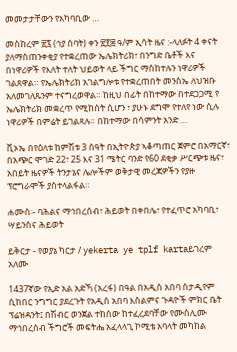መመታታቸውን የአካባቢው …

መስከረም ፳፯ (ኅያ ሰባት) ቀን ፳፻፰ ዓ/ም ኢሳት ዜና :-ላለፉት 4 ቀናት ያለማስጠንቀቂያ የተቋረጠው ኤሌክትሪክ፣ በንግድ ቤቶች እና በነዋሪዎች የእለት ተለት ህይወት ላይ ችግር ማስከተሉን ነዋሪዎች ገልጸዋል። የኤሌክትሪክ አገልግሎቱ የተቋረጠበት መንስኤ ለህዝቡ አለመገለጹንም ተናግረወዋል። ከዚህ በፊት በከተማው በተደጋጋሚ የ ኤሌክትሪክ መቋረጥ የሚከሰት ሲሆን ፣ ያሁኑ ደግሞ የተለየ ነው ሲሉ ነዋሪዎች በምሬት ይገልጻሉ። በከተማው በሳምንት አንድ …

ቪኦኤ በየዕለቱ ከምሽቱ 3 ሰዓት በኢትዮጵያ ኣቆጣጠር ጀምሮ በአማርኛ፣ በአጭር ሞገድ 22፣ 25 እና 31 ሜትር ባንድ የ60 ደቂቃ ሥርጭቱ ዜና፣ አበይት ዜናዎች ትንታኔና ሌሎችም ወቅታዊ መረጃዎችን የያዙ ፕሮግራሞች ያስተላልፋል።

ሐሙስ፡- ባሕልና ማኅበረሰብ፣ ሕይወት በቀበሌ፣ የተፈጥሮ አካባቢ፣ ሣይንስና ሕይወት

ይቅርታ - የወያኔ ካርታ / yekerta ye tplf kartaይገረም አለሙ

1437ኛው የኢድ አል አድኻ (አረፋ) በዓል በአዲስ አበባ ስታዲየም ሲከበር ንግግር ያደረጉት የአዲስ አበባ እስልምና ጉዳዮች ምክር ቤት ፕሬዝዳንት፤ በሽብር ወንጀል ተከሰው ከተፈረደባቸው የሙስሊሙ ማኅበረሰብ ችግሮች መፍትሔ አፈላላጊ ኮሚቴ አባላት መካከል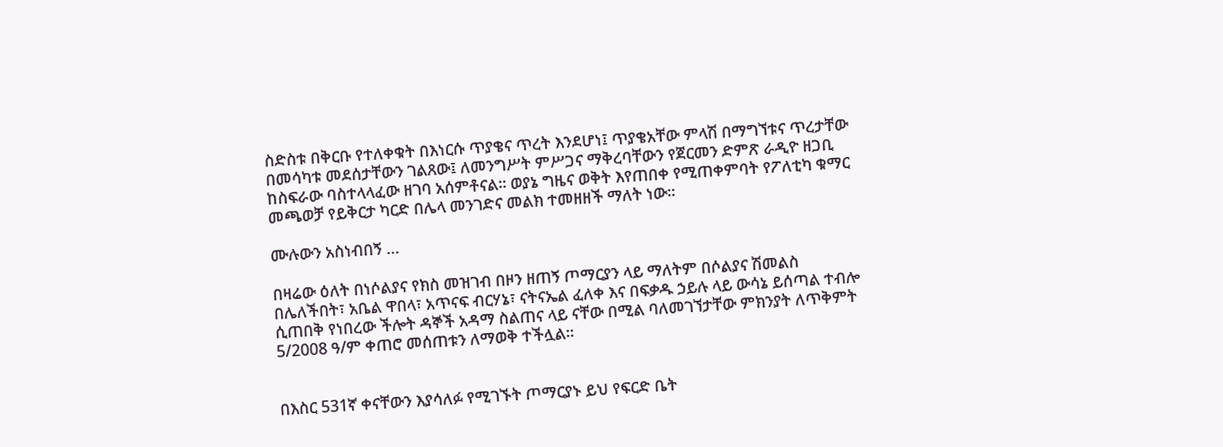ስድስቱ በቅርቡ የተለቀቁት በእነርሱ ጥያቄና ጥረት እንደሆነ፤ ጥያቄአቸው ምላሽ በማግኘቱና ጥረታቸው በመሳካቱ መደሰታቸውን ገልጸው፤ ለመንግሥት ምሥጋና ማቅረባቸውን የጀርመን ድምጽ ራዲዮ ዘጋቢ ከስፍራው ባስተላላፈው ዘገባ አሰምቶናል። ወያኔ ግዜና ወቅት እየጠበቀ የሚጠቀምባት የፖለቲካ ቁማር መጫወቻ የይቅርታ ካርድ በሌላ መንገድና መልክ ተመዘዘች ማለት ነው።

ሙሉውን አስነብበኝ …

በዛሬው ዕለት በነሶልያና የክስ መዝገብ በዞን ዘጠኝ ጦማርያን ላይ ማለትም በሶልያና ሽመልስ በሌለችበት፣ አቤል ዋበላ፣ አጥናፍ ብርሃኔ፣ ናትናኤል ፈለቀ እና በፍቃዱ ኃይሉ ላይ ውሳኔ ይሰጣል ተብሎ ሲጠበቅ የነበረው ችሎት ዳኞች አዳማ ስልጠና ላይ ናቸው በሚል ባለመገኘታቸው ምክንያት ለጥቅምት 5/2008 ዓ/ም ቀጠሮ መሰጠቱን ለማወቅ ተችሏል፡፡


በእስር 531ኛ ቀናቸውን እያሳለፉ የሚገኙት ጦማርያኑ ይህ የፍርድ ቤት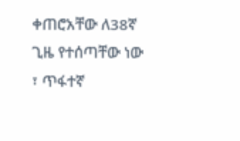ቀጠሮአቸው ለ38ኛ ጊዜ የተሰጣቸው ነው ፣ ጥፋተኛ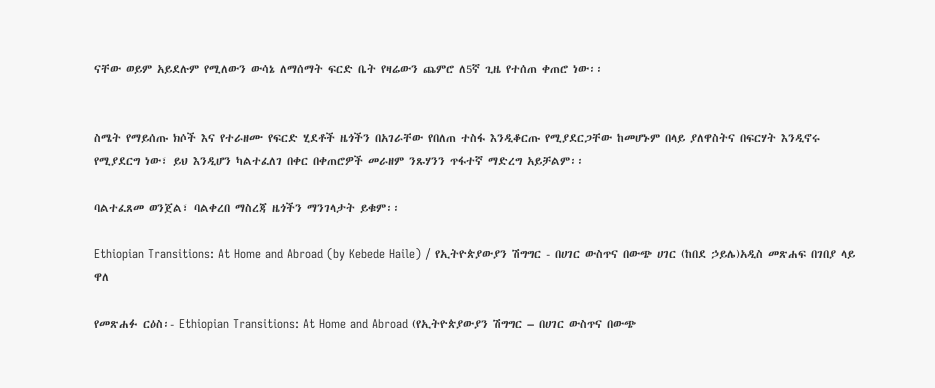ናቸው ወይም አይደሉም የሚለውን ውሳኔ ለማሰማት ፍርድ ቤት የዛሬውን ጨምሮ ለ5ኛ ጊዜ የተሰጠ ቀጠሮ ነው፡፡


ስሜት የማይሰጡ ክሶች እና የተራዘሙ የፍርድ ሂደቶች ዜጎችን በአገራቸው የበለጠ ተስፋ እንዲቆርጡ የሚያደርጋቸው ከመሆኑም በላይ ያለዋስትና በፍርሃት እንዲኖሩ የሚያደርግ ነው፣ ይህ እንዲሆን ካልተፈለገ በቀር በቀጠሮዎች መራዘም ንጹሃንን ጥፋተኛ ማድረግ አይቻልም፡፡

ባልተፈጸመ ወንጀል፣ ባልቀረበ ማስረጃ ዜጎችን ማንገላታት ይቁም፡፡

Ethiopian Transitions: At Home and Abroad (by Kebede Haile) / የኢትዮጵያውያን ሽግግር - በሀገር ውስጥና በውጭ ሀገር (ከበደ ኃይሌ)አዲስ መጽሐፍ በገበያ ላይ ዋለ

የመጽሐፉ ርዕስ፡- Ethiopian Transitions: At Home and Abroad (የኢትዮጵያውያን ሽግግር – በሀገር ውስጥና በውጭ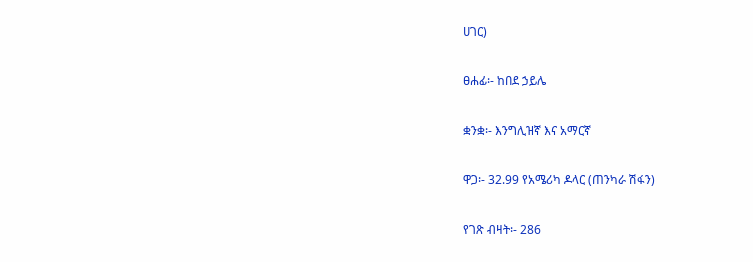ሀገር)

ፀሐፊ፡- ከበደ ኃይሌ

ቋንቋ፡- እንግሊዝኛ እና አማርኛ

ዋጋ፡- 32.99 የአሜሪካ ዶላር (ጠንካራ ሽፋን)

የገጽ ብዛት፡- 286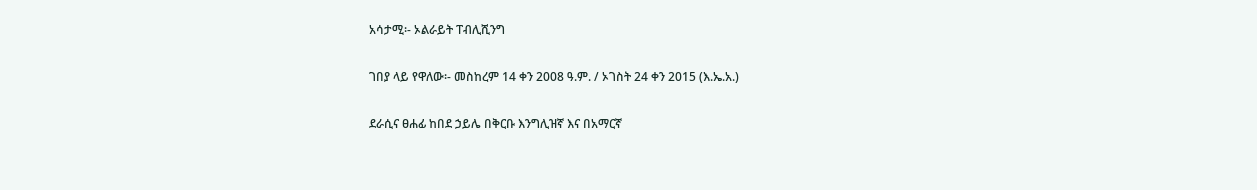አሳታሚ፡- ኦልራይት ፐብሊሺንግ

ገበያ ላይ የዋለው፡- መስከረም 14 ቀን 2008 ዓ.ም. / ኦገስት 24 ቀን 2015 (እ.ኤ.አ.)

ደራሲና ፀሐፊ ከበደ ኃይሌ በቅርቡ እንግሊዝኛ እና በአማርኛ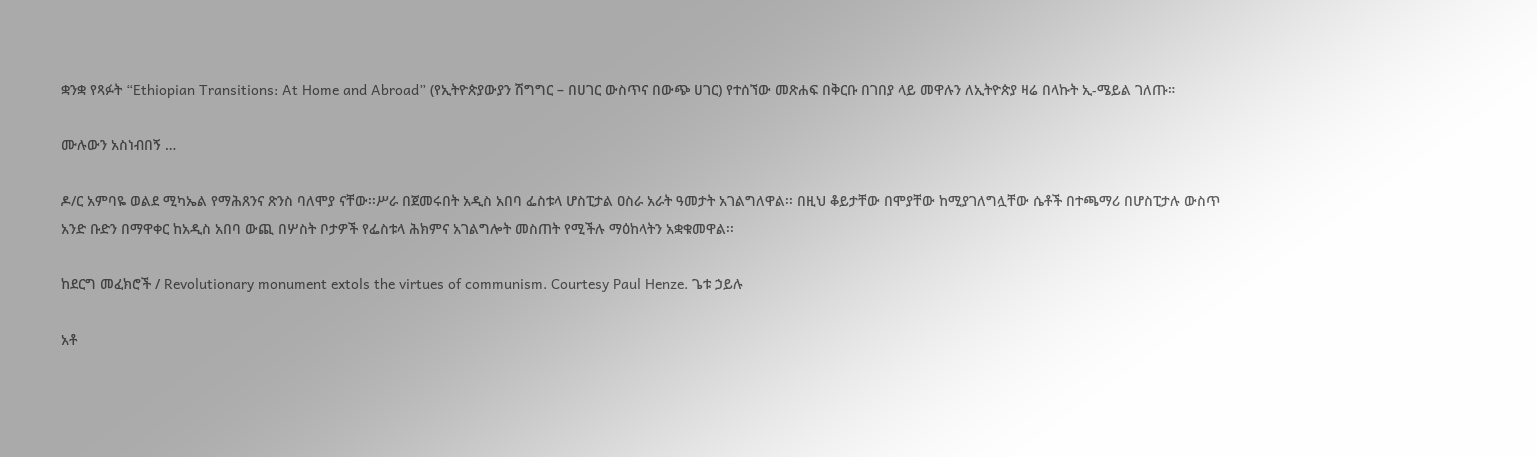ቋንቋ የጻፉት “Ethiopian Transitions: At Home and Abroad” (የኢትዮጵያውያን ሽግግር – በሀገር ውስጥና በውጭ ሀገር) የተሰኘው መጽሐፍ በቅርቡ በገበያ ላይ መዋሉን ለኢትዮጵያ ዛሬ በላኩት ኢ-ሜይል ገለጡ።

ሙሉውን አስነብበኝ …

ዶ/ር አምባዬ ወልደ ሚካኤል የማሕጸንና ጽንስ ባለሞያ ናቸው፡፡ሥራ በጀመሩበት አዲስ አበባ ፌስቱላ ሆስፒታል ዐስራ አራት ዓመታት አገልግለዋል፡፡ በዚህ ቆይታቸው በሞያቸው ከሚያገለግሏቸው ሴቶች በተጫማሪ በሆስፒታሉ ውስጥ አንድ ቡድን በማዋቀር ከአዲስ አበባ ውጪ በሦስት ቦታዎች የፌስቱላ ሕክምና አገልግሎት መስጠት የሚችሉ ማዕከላትን አቋቁመዋል፡፡

ከደርግ መፈክሮች / Revolutionary monument extols the virtues of communism. Courtesy Paul Henze. ጌቱ ኃይሉ

አቶ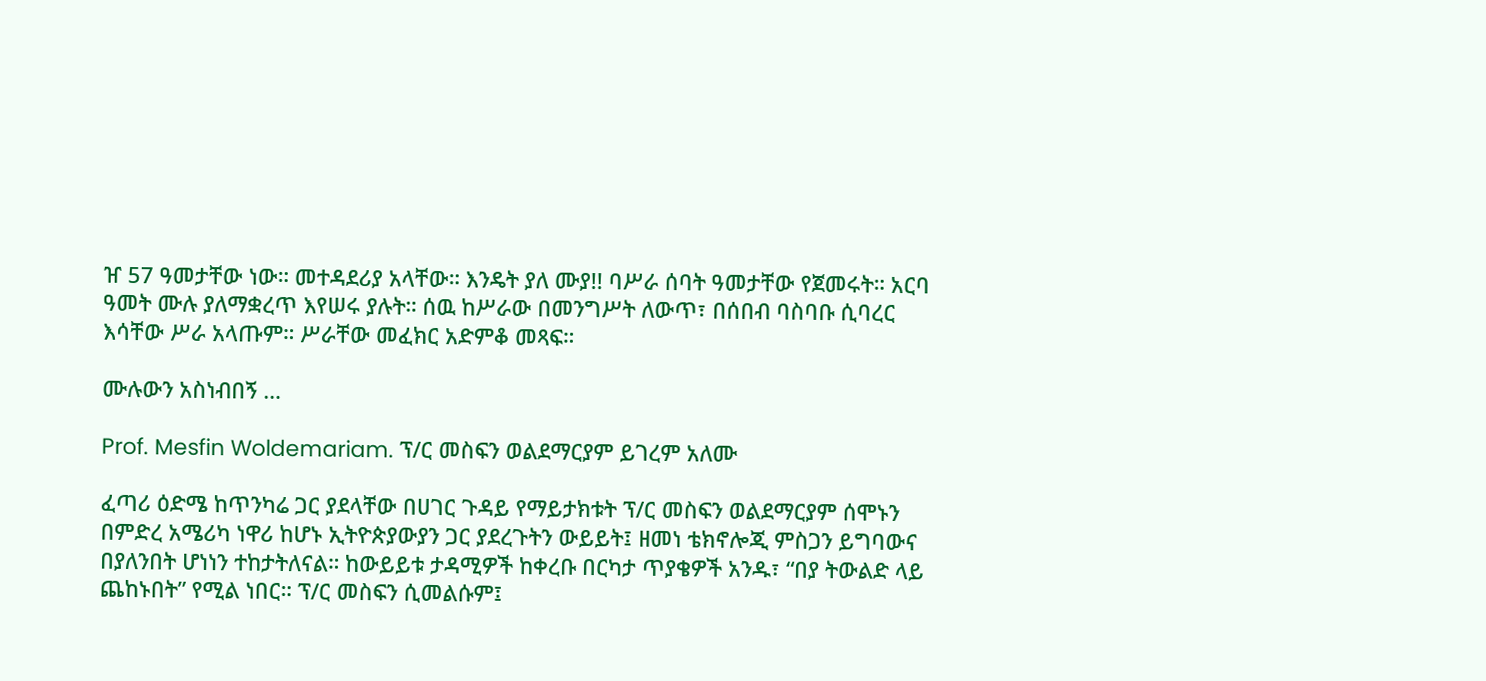ዠ 57 ዓመታቸው ነው። መተዳደሪያ አላቸው። እንዴት ያለ ሙያ!! ባሥራ ሰባት ዓመታቸው የጀመሩት። አርባ ዓመት ሙሉ ያለማቋረጥ እየሠሩ ያሉት። ሰዉ ከሥራው በመንግሥት ለውጥ፣ በሰበብ ባስባቡ ሲባረር እሳቸው ሥራ አላጡም። ሥራቸው መፈክር አድምቆ መጻፍ።

ሙሉውን አስነብበኝ …

Prof. Mesfin Woldemariam. ፕ/ር መስፍን ወልደማርያም ይገረም አለሙ

ፈጣሪ ዕድሜ ከጥንካሬ ጋር ያደላቸው በሀገር ጉዳይ የማይታክቱት ፕ/ር መስፍን ወልደማርያም ሰሞኑን በምድረ አሜሪካ ነዋሪ ከሆኑ ኢትዮጵያውያን ጋር ያደረጉትን ውይይት፤ ዘመነ ቴክኖሎጂ ምስጋን ይግባውና በያለንበት ሆነነን ተከታትለናል። ከውይይቱ ታዳሚዎች ከቀረቡ በርካታ ጥያቄዎች አንዱ፣ “በያ ትውልድ ላይ ጨከኑበት” የሚል ነበር። ፕ/ር መስፍን ሲመልሱም፤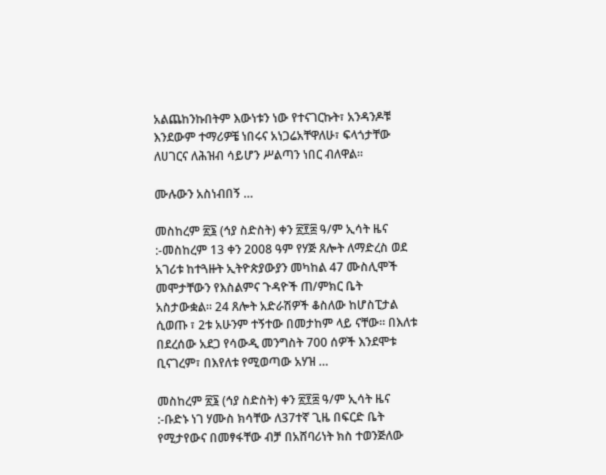አልጨከንኩበትም እውነቱን ነው የተናገርኩት፣ አንዳንዶቹ እንደውም ተማሪዎቼ ነበሩና አነጋሬአቸዋለሁ፣ ፍላጎታቸው ለሀገርና ለሕዝብ ሳይሆን ሥልጣን ነበር ብለዋል።

ሙሉውን አስነብበኝ …

መስከረም ፳፮ (ኅያ ስድስት) ቀን ፳፻፰ ዓ/ም ኢሳት ዜና :-መስከረም 13 ቀን 2008 ዓም የሃጅ ጸሎት ለማድረስ ወደ አገሪቱ ከተጓዙት ኢትዮጵያውያን መካከል 47 ሙስሊሞች መሞታቸውን የእስልምና ጉዳዮች ጠ/ምክር ቤት አስታውቋል። 24 ጸሎት አድራሽዎች ቆስለው ከሆስፒታል ሲወጡ ፣ 2ቱ አሁንም ተኝተው በመታከም ላይ ናቸው። በእለቱ በደረሰው አደጋ የሳውዲ መንግስት 700 ሰዎች እንደሞቱ ቢናገረም፣ በእየለቱ የሚወጣው አሃዝ …

መስከረም ፳፮ (ኅያ ስድስት) ቀን ፳፻፰ ዓ/ም ኢሳት ዜና :-ቡድኑ ነገ ሃሙስ ክሳቸው ለ37ተኛ ጊዜ በፍርድ ቤት የሚታየውና በመፃፋቸው ብቻ በአሸባሪነት ክስ ተወንጅለው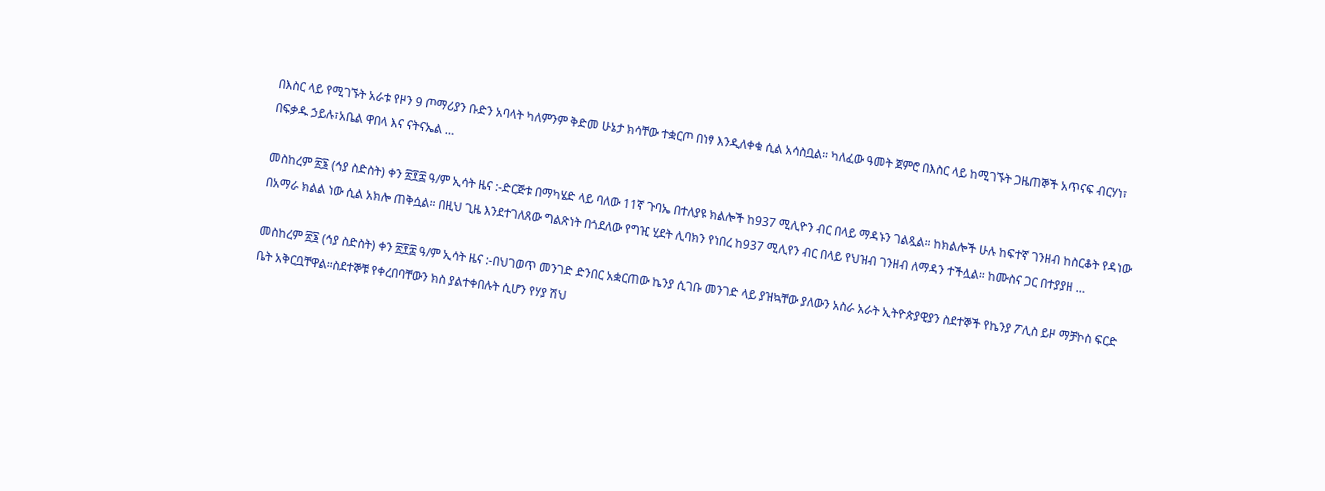በእስር ላይ የሚገኙት አራቱ የዞን 9 ጦማሪያን ቡድን አባላት ካለምንም ቅድመ ሁኔታ ክሳቸው ተቋርጦ በነፃ እንዲለቀቁ ሲል አሳስቧል። ካለፈው ዓመት ጀምሮ በእስር ላይ ከሚገኙት ጋዜጠኞች አጥናፍ ብርሃነ፣ በፍቃዱ ኃይሉ፣አቤል ዋበላ እና ናትናኤል …

መስከረም ፳፮ (ኅያ ስድስት) ቀን ፳፻፰ ዓ/ም ኢሳት ዜና :-ድርጅቱ በማካሄድ ላይ ባለው 11ኛ ጉባኤ በተለያዩ ክልሎች ከ937 ሚሊዮን ብር በላይ ማዳኑን ገልጿል። ከክልሎች ሁሉ ከፍተኛ ገንዘብ ከስርቆት የዳነው በአማራ ክልል ነው ሲል አክሎ ጠቅሷል። በዚህ ጊዜ እንደተገለጸው ግልጽነት በጎደለው የግዢ ሂደት ሊባክን የነበረ ከ937 ሚሊየን ብር በላይ የህዝብ ገንዘብ ለማዳን ተችሏል። ከሙስና ጋር በተያያዘ …

መስከረም ፳፮ (ኅያ ስድስት) ቀን ፳፻፰ ዓ/ም ኢሳት ዜና :-በህገወጥ መንገድ ድንበር አቋርጠው ኬንያ ሲገቡ መንገድ ላይ ያዝኳቸው ያለውን አስራ አራት ኢትዮጵያዊያን ስደተኞች የኬንያ ፖሊስ ይዞ ማቻኮስ ፍርድ ቤት አቅርቧቸዋል።ስደተኞቹ የቀረበባቸውን ክስ ያልተቀበሉት ሲሆን የሃያ ሽህ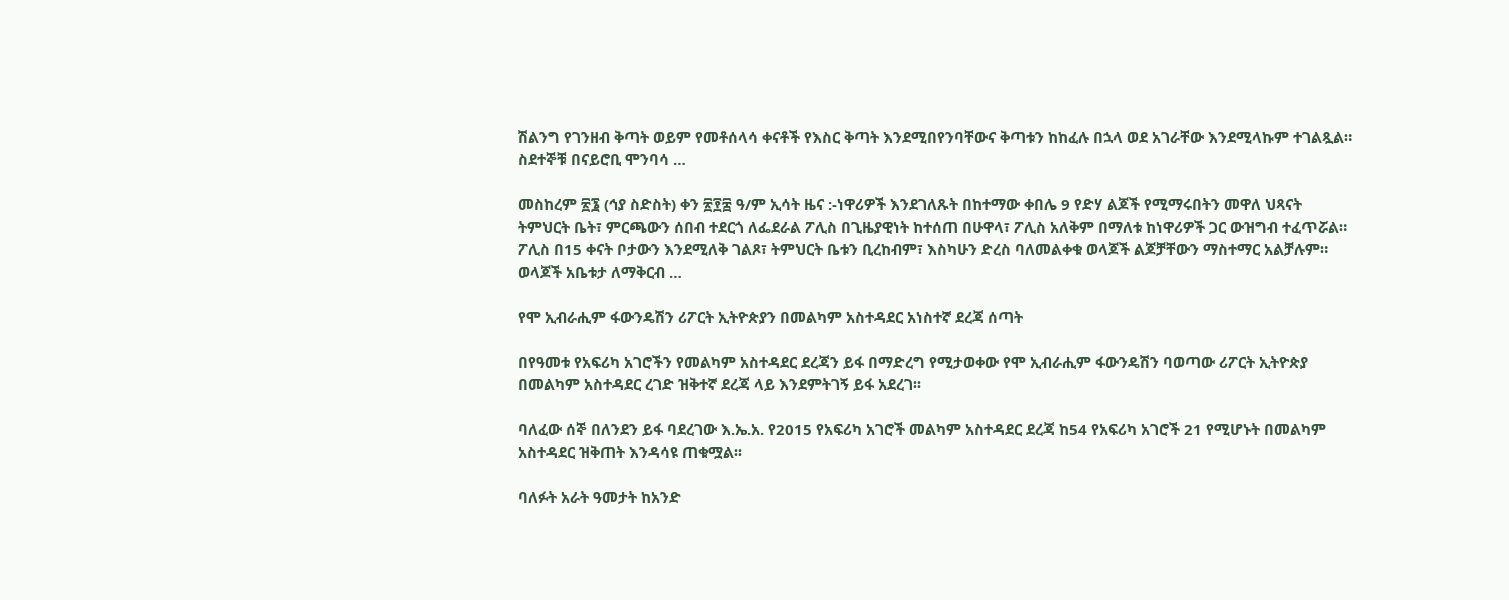ሽልንግ የገንዘብ ቅጣት ወይም የመቶሰላሳ ቀናቶች የእስር ቅጣት እንደሚበየንባቸውና ቅጣቱን ከከፈሉ በኋላ ወደ አገራቸው እንደሚላኩም ተገልጿል። ስደተኞቹ በናይሮቢ ሞንባሳ …

መስከረም ፳፮ (ኅያ ስድስት) ቀን ፳፻፰ ዓ/ም ኢሳት ዜና :-ነዋሪዎች እንደገለጹት በከተማው ቀበሌ 9 የድሃ ልጆች የሚማሩበትን መዋለ ህጻናት ትምህርት ቤት፣ ምርጫውን ሰበብ ተደርጎ ለፌደራል ፖሊስ በጊዜያዊነት ከተሰጠ በሁዋላ፣ ፖሊስ አለቅም በማለቱ ከነዋሪዎች ጋር ውዝግብ ተፈጥሯል። ፖሊስ በ15 ቀናት ቦታውን እንደሚለቅ ገልጾ፣ ትምህርት ቤቱን ቢረከብም፣ እስካሁን ድረስ ባለመልቀቁ ወላጆች ልጆቻቸውን ማስተማር አልቻሉም። ወላጆች አቤቱታ ለማቅርብ …

የሞ ኢብራሒም ፋውንዴሽን ሪፖርት ኢትዮጵያን በመልካም አስተዳደር አነስተኛ ደረጃ ሰጣት

በየዓመቱ የአፍሪካ አገሮችን የመልካም አስተዳደር ደረጃን ይፋ በማድረግ የሚታወቀው የሞ ኢብራሒም ፋውንዴሽን ባወጣው ሪፖርት ኢትዮጵያ  በመልካም አስተዳደር ረገድ ዝቅተኛ ደረጃ ላይ እንደምትገኝ ይፋ አደረገ፡፡

ባለፈው ሰኞ በለንደን ይፋ ባደረገው እ.ኤ.አ. የ2015 የአፍሪካ አገሮች መልካም አስተዳደር ደረጃ ከ54 የአፍሪካ አገሮች 21 የሚሆኑት በመልካም አስተዳደር ዝቅጠት እንዳሳዩ ጠቁሟል፡፡

ባለፉት አራት ዓመታት ከአንድ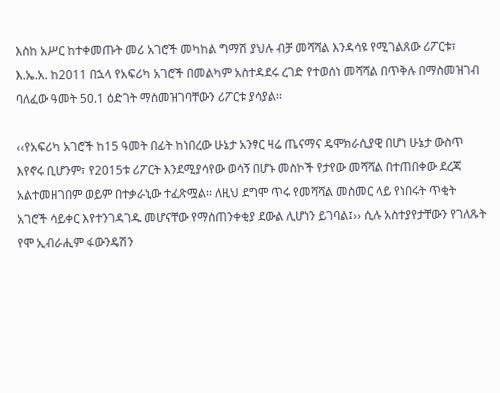እስከ አሥር ከተቀመጡት መሪ አገሮች መካከል ግማሽ ያህሉ ብቻ መሻሻል እንዳሳዩ የሚገልጸው ሪፖርቱ፣ እ.ኤ.አ. ከ2011 በኋላ የአፍሪካ አገሮች በመልካም አስተዳደሩ ረገድ የተወሰነ መሻሻል በጥቅሉ በማስመዝገብ ባለፈው ዓመት 50.1 ዕድገት ማስመዝገባቸውን ሪፖርቱ ያሳያል፡፡

‹‹የአፍሪካ አገሮች ከ15 ዓመት በፊት ከነበረው ሁኔታ አንፃር ዛሬ ጤናማና ዴሞክራሲያዊ በሆነ ሁኔታ ውስጥ እየኖሩ ቢሆንም፣ የ2015ቱ ሪፖርት እንደሚያሳየው ወሳኝ በሆኑ መስኮች የታየው መሻሻል በተጠበቀው ደረጃ አልተመዘገበም ወይም በተቃራኒው ተፈጽሟል፡፡ ለዚህ ደግሞ ጥሩ የመሻሻል መስመር ላይ የነበሩት ጥቂት አገሮች ሳይቀር እየተንገዳገዱ መሆናቸው የማስጠንቀቂያ ደውል ሊሆነን ይገባል፤›› ሲሉ አስተያየታቸውን የገለጹት የሞ ኢብራሒም ፋውንዴሽን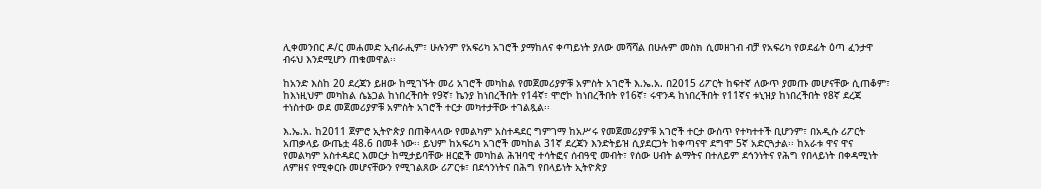ሊቀመንበር ዶ/ር መሐመድ ኢብራሒም፣ ሁሉንም የአፍሪካ አገሮች ያማከለና ቀጣይነት ያለው መሻሻል በሁሉም መስክ ሲመዘገብ ብቻ የአፍሪካ የወደፊት ዕጣ ፈንታዋ ብሩህ እንደሚሆን ጠቁመዋል፡፡

ከአንድ እስከ 20 ደረጃን ይዘው ከሚገኙት መሪ አገሮች መካከል የመጀመሪያዎቹ አምስት አገሮች እ.ኤ.አ. በ2015 ሪፖርት ከፍተኛ ለውጥ ያመጡ መሆናቸው ሲጠቆም፣ ከእነዚህም መካከል ሴኔጋል ከነበረችበት የ9ኛ፣ ኬንያ ከነበረችበት የ14ኛ፣ ሞሮኮ ከነበረችበት የ16ኛ፣ ሩዋንዳ ከነበረችበት የ11ኛና ቱኒዝያ ከነበረችበት የ8ኛ ደረጃ ተነስተው ወደ መጀመሪያዎቹ አምስት አገሮች ተርታ መካተታቸው ተገልጿል፡፡

እ.ኤ.አ. ከ2011 ጀምሮ ኢትዮጵያ በጠቅላላው የመልካም አስተዳደር ግምገማ ከአሥሩ የመጀመሪያዎቹ አገሮች ተርታ ውስጥ የተካተተች ቢሆንም፣ በአዲሱ ሪፖርት አጠቃላይ ውጤቷ 48.6 በመቶ ነው፡፡ ይህም ከአፍሪካ አገሮች መካከል 31ኛ ደረጃን እንድትይዝ ሲያደርጋት ከቀጣናዋ ደግሞ 5ኛ አድርጓታል፡፡ ከአራቱ ዋና ዋና የመልካም አስተዳደር እመርታ ከሚታይባቸው ዘርፎች መካከል ሕዝባዊ ተሳትፎና ሰብዓዊ መብት፣ የሰው ሀብት ልማትና በተለይም ደኅንነትና የሕግ የበላይነት በቀዳሚነት ለምዘና የሚቀርቡ መሆናቸውን የሚገልጸው ሪፖርቱ፣ በደኅንነትና በሕግ የበላይነት ኢትዮጵያ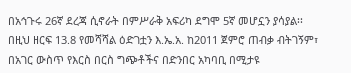በአኅጉሩ 26ኛ ደረጃ ሲኖራት በምሥራቅ አፍሪካ ደግሞ 5ኛ መሆኗን ያሳያል፡፡ በዚህ ዘርፍ 13.8 የመሻሻል ዕድገቷን እ.ኤ.አ. ከ2011 ጀምሮ ጠብቃ ብትገኝም፣ በአገር ውስጥ የእርስ በርስ ግጭቶችና በድንበር አካባቢ በሚታዩ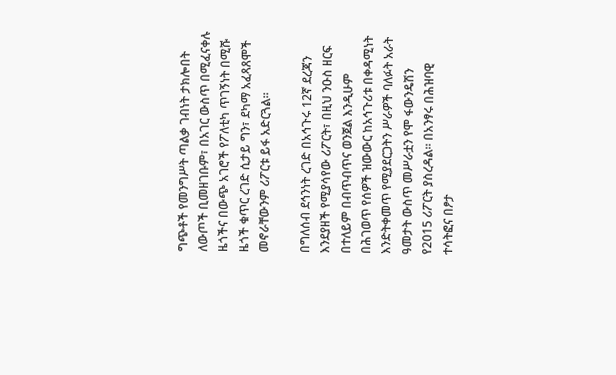ግጭቶች የመንግሥት ጣልቃ ገብነት ታክሎበት ለውጦች ቢመዘገቡም፣ በአገር ውስጥ በሚፈናቀሉ ዜጎችና በውጭ አገሮች የፖለቲካ ጥገኝነት በሚሹ ዜጎች ቁጥር ረገድ ሲታይ ግን፣ ደካማ አፈጻጸሞች መኖራቸውንም ሪፖርቱ ይፋ አድርጓል፡፡

በግለሰብ ደኅንነት ረገድ በአኅጉሩ 12ኛ ደረጃን እንደያዘች የሚያሳየው ሪፖርት፣ በዚህ ንዑስ ዘርፍ በተለይም በብጥብጥና ወንጀል እንዲሁም በሕገወጥ የሰዎች ዝውውር ከአኅጉሪቱ በቀዳሚነት እንድትቀመጥ የሚያደርጋትን ሥራዎች ባለፉት አራት ዓመታት ውስጥ መሥራቷን የሞ ፋውንዴሽን የ2015 ሪፖርት ያስረዳል፡፡ በአንፃሩ በሕዝባዊ ተሳትፎና በፆታ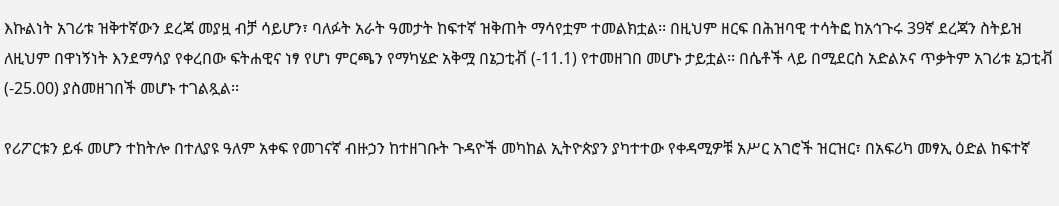እኩልነት አገሪቱ ዝቅተኛውን ደረጃ መያዟ ብቻ ሳይሆን፣ ባለፉት አራት ዓመታት ከፍተኛ ዝቅጠት ማሳየቷም ተመልክቷል፡፡ በዚህም ዘርፍ በሕዝባዊ ተሳትፎ ከአኅጉሩ 39ኛ ደረጃን ስትይዝ ለዚህም በዋነኝነት እንደማሳያ የቀረበው ፍትሐዊና ነፃ የሆነ ምርጫን የማካሄድ አቅሟ በኔጋቲቭ (-11.1) የተመዘገበ መሆኑ ታይቷል፡፡ በሴቶች ላይ በሚደርስ አድልኦና ጥቃትም አገሪቱ ኔጋቲቭ (-25.00) ያስመዘገበች መሆኑ ተገልጿል፡፡

የሪፖርቱን ይፋ መሆን ተከትሎ በተለያዩ ዓለም አቀፍ የመገናኛ ብዙኃን ከተዘገቡት ጉዳዮች መካከል ኢትዮጵያን ያካተተው የቀዳሚዎቹ አሥር አገሮች ዝርዝር፣ በአፍሪካ መፃኢ ዕድል ከፍተኛ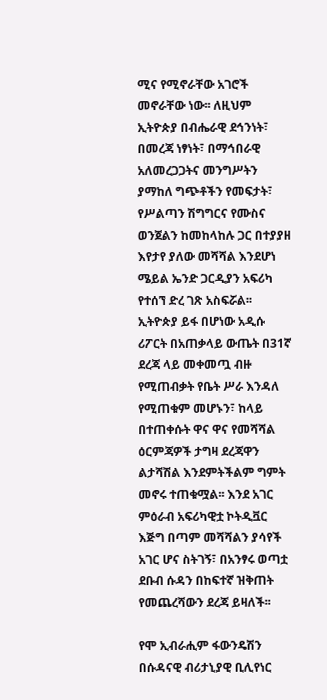ሚና የሚኖራቸው አገሮች መኖራቸው ነው፡፡ ለዚህም ኢትዮጵያ በብሔራዊ ደኅንነት፣ በመረጃ ነፃነት፣ በማኅበራዊ አለመረጋጋትና መንግሥትን ያማከለ ግጭቶችን የመፍታት፣ የሥልጣን ሽግግርና የሙስና ወንጀልን ከመከላከሉ ጋር በተያያዘ እየታየ ያለው መሻሻል እንደሆነ ሜይል ኤንድ ጋርዲያን አፍሪካ የተሰኘ ድረ ገጽ አስፍሯል፡፡ ኢትዮጵያ ይፋ በሆነው አዲሱ ሪፖርት በአጠቃላይ ውጤት በ31ኛ ደረጃ ላይ መቀመጧ ብዙ የሚጠብቃት የቤት ሥራ እንዳለ የሚጠቁም መሆኑን፣ ከላይ በተጠቀሱት ዋና ዋና የመሻሻል ዕርምጃዎች ታግዛ ደረጃዋን ልታሻሽል እንደምትችልም ግምት መኖሩ ተጠቁሟል፡፡ እንደ አገር ምዕራብ አፍሪካዊቷ ኮትዲቯር እጅግ በጣም መሻሻልን ያሳየች አገር ሆና ስትገኝ፣ በአንፃሩ ወጣቷ ደቡብ ሱዳን በከፍተኛ ዝቅጠት የመጨረሻውን ደረጃ ይዛለች፡፡

የሞ ኢብራሒም ፋውንዴሽን በሱዳናዊ ብሪታኒያዊ ቢሊየነር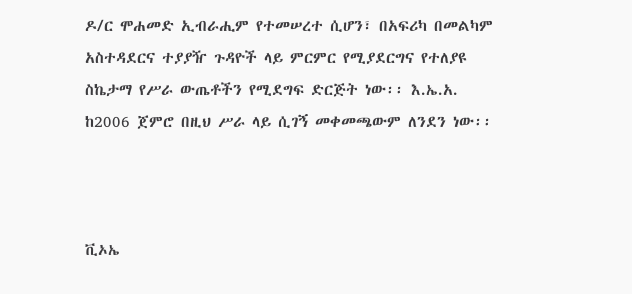ዶ/ር ሞሐመድ ኢብራሒም የተመሠረተ ሲሆን፣ በአፍሪካ በመልካም አስተዳደርና ተያያዥ ጉዳዮች ላይ ምርምር የሚያደርግና የተለያዩ ስኬታማ የሥራ ውጤቶችን የሚደግፍ ድርጅት ነው፡፡ እ.ኤ.አ. ከ2006 ጀምሮ በዚህ ሥራ ላይ ሲገኝ መቀመጫውም ለንደን ነው፡፡



ቪኦኤ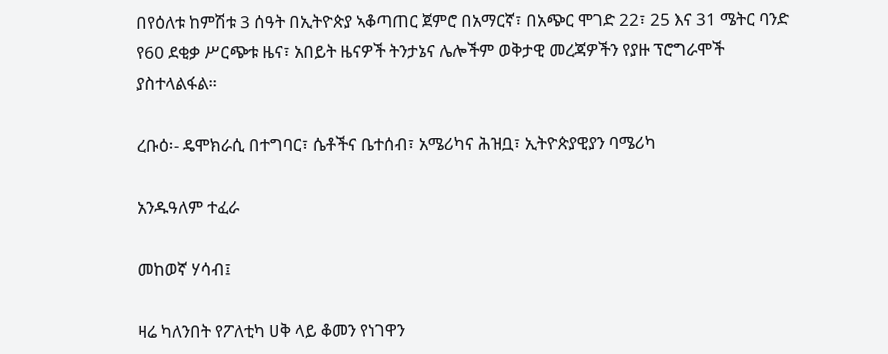በየዕለቱ ከምሽቱ 3 ሰዓት በኢትዮጵያ ኣቆጣጠር ጀምሮ በአማርኛ፣ በአጭር ሞገድ 22፣ 25 እና 31 ሜትር ባንድ የ60 ደቂቃ ሥርጭቱ ዜና፣ አበይት ዜናዎች ትንታኔና ሌሎችም ወቅታዊ መረጃዎችን የያዙ ፕሮግራሞች ያስተላልፋል።

ረቡዕ፡- ዴሞክራሲ በተግባር፣ ሴቶችና ቤተሰብ፣ አሜሪካና ሕዝቧ፣ ኢትዮጵያዊያን ባሜሪካ

አንዱዓለም ተፈራ

መከወኛ ሃሳብ፤

ዛሬ ካለንበት የፖለቲካ ሀቅ ላይ ቆመን የነገዋን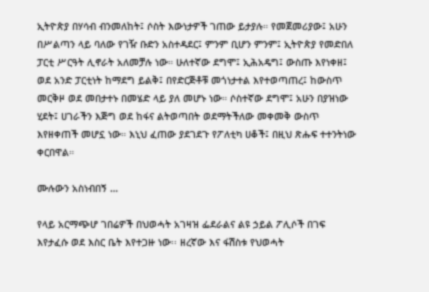ኢትዮጵያ በሃሳብ ብንመለከት፤ ሶስት እውነታዎች ገጠው ይታያሉ። የመጀመሪያው፤ አሁን በሥልጣን ላይ ባለው የገዥ ቡድን አስተዳደር፤ ምንም ቢሆን ምንም፤ ኢትዮጵያ የመድበለ ፓርቲ ሥርዓት ሊኖራት አለመቻሉ ነው። ሁለተኛው ደግሞ፤ ኢሕአዴግ፤ ውስጡ እየነቀዘ፤ ወደ አንድ ፓርቲነት ከማደግ ይልቅ፤ በየድርጅቶቹ መጎነታተል እየተወጣጠረ፤ ከውስጥ መርቅዞ ወደ መበታተኑ በመሄድ ላይ ያለ መሆኑ ነው። ሶስተኛው ደግሞ፤ አሁን በያዝነው ሂደት፤ ሀገራችን እጅግ ወደ ከፋና ልትወጣበት ወደማትችለው መቀመቅ ውስጥ እየዘቀጠች መሆኗ ነው። እኒህ ፈጠው ያደገደጉ የፖለቲካ ሀቆች፤ በዚህ ጽሑፍ ተተንትነው ቀርበዋል።

ሙሉውን አስነብበኝ …

የላይ አርማጭሆ ገበሬዎች በህወሓት አገዛዝ ፌደራልና ልዩ ኃይል ፖሊሶች በገፍ እየታፈሱ ወደ እስር ቤት እየተጋዙ ነው፡፡ ዘረኛው እና ፋሽስቱ የህወሓት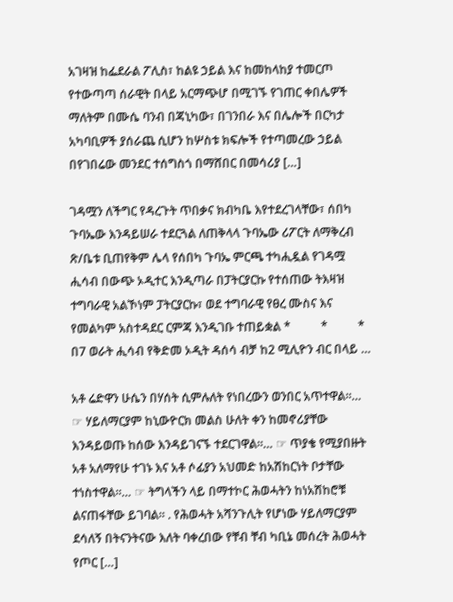አገዛዝ ከፌደራል ፖሊስ፣ ከልዩ ኃይል እና ከመከላከያ ተመርጦ የተውጣጣ ሰራዊት በላይ አርማጭሆ በሚገኙ የገጠር ቀበሌዎች ማለትም በሙሴ ባንብ በጃኒካው፣ በገንበራ እና በሌሎች በርካታ አካባቢዎች ያሰራጨ ሲሆን ከሦስቱ ክፍሎች የተጣመረው ኃይል በየገበሬው መንደር ተሰግስጎ በማሸበር በመሳሪያ […]

ገዳሟን ለችግር የዳረጉት ጥበቃና ክብካቤ እየተደረገላቸው፣ ሰበካ ጉባኤው እንዳይሠራ ተደርጓል ለጠቅላላ ጉባኤው ሪፖርት ለማቅረብ ጽ/ቤቱ ቢጠየቅም ሌላ የሰበካ ጉባኤ ምርጫ ተካሒዷል የገዳሟ ሒሳብ በውጭ ኦዲተር እንዲጣራ በፓትርያርኩ የተሰጠው ትእዛዝ ተግባራዊ አልኾነም ፓትርያርኩ፣ ወደ ተግባራዊ የፀረ ሙስና እና የመልካም አስተዳደር ርምጃ እንዲገቡ ተጠይቋል *          *          * በ7 ወራት ሒሳብ የቅድመ ኦዲት ዳሰሳ ብቻ ከ2 ሚሊዮን ብር በላይ …

አቶ ሬድዋን ሁሴን በሃሰት ሲምሉለት የነበረውን ወንበር አጥተዋል።… ☞ ሃይለማርያም ከኒውዮርክ መልስ ሁለት ቀን ከመኖሪያቸው እንዳይወጡ ከሰው እንዳይገናኙ ተደርገዋል።… ☞ ጥያቄ የሚያበዙት አቶ አለማየሁ ተገኑ እና አቶ ሶፊያን አህመድ ከአሽከርነት ቦታቸው ተነስተዋል።… ☞ ትግላችን ላይ በማተኮር ሕወሓትን ከነአሽከሮቹ ልናጠፋቸው ይገባል። . የሕወሓት አሻንጉሊት የሆነው ሃይለማርያም ደሳለኝ በትናንትናው እለት ባቀረበው የቸብ ቸብ ካቢኔ መሰረት ሕወሓት የጦር […]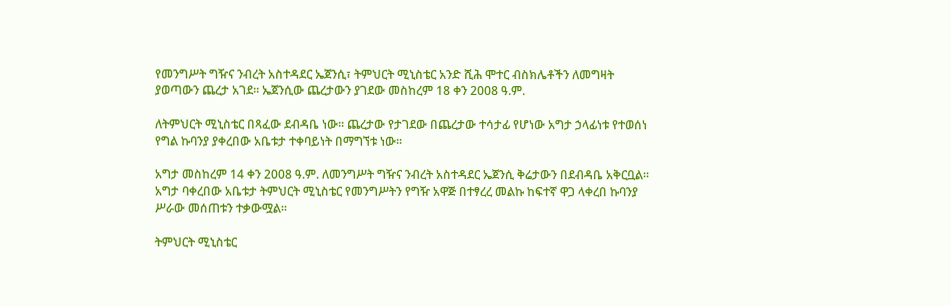የመንግሥት ግዥና ንብረት አስተዳደር ኤጀንሲ፣ ትምህርት ሚኒስቴር አንድ ሺሕ ሞተር ብስክሌቶችን ለመግዛት ያወጣውን ጨረታ አገደ፡፡ ኤጀንሲው ጨረታውን ያገደው መስከረም 18 ቀን 2008 ዓ.ም.

ለትምህርት ሚኒስቴር በጻፈው ደብዳቤ ነው፡፡ ጨረታው የታገደው በጨረታው ተሳታፊ የሆነው አግታ ኃላፊነቱ የተወሰነ የግል ኩባንያ ያቀረበው አቤቱታ ተቀባይነት በማግኘቱ ነው፡፡

አግታ መስከረም 14 ቀን 2008 ዓ.ም. ለመንግሥት ግዥና ንብረት አስተዳደር ኤጀንሲ ቅሬታውን በደብዳቤ አቅርቧል፡፡ አግታ ባቀረበው አቤቱታ ትምህርት ሚኒስቴር የመንግሥትን የግዥ አዋጅ በተፃረረ መልኩ ከፍተኛ ዋጋ ላቀረበ ኩባንያ ሥራው መሰጠቱን ተቃውሟል፡፡

ትምህርት ሚኒስቴር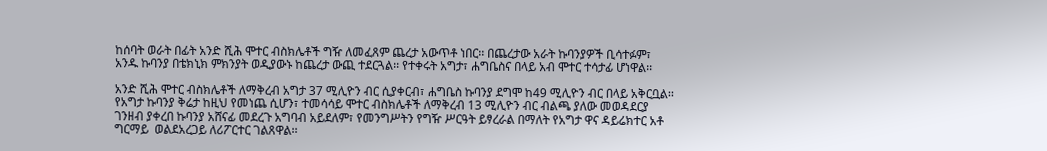ከሰባት ወራት በፊት አንድ ሺሕ ሞተር ብስክሌቶች ግዥ ለመፈጸም ጨረታ አውጥቶ ነበር፡፡ በጨረታው አራት ኩባንያዎች ቢሳተፉም፣ አንዱ ኩባንያ በቴክኒክ ምክንያት ወዲያውኑ ከጨረታ ውጪ ተደርጓል፡፡ የተቀሩት አግታ፣ ሐግቤስና በላይ አብ ሞተር ተሳታፊ ሆነዋል፡፡

አንድ ሺሕ ሞተር ብስክሌቶች ለማቅረብ አግታ 37 ሚሊዮን ብር ሲያቀርብ፣ ሐግቤስ ኩባንያ ደግሞ ከ49 ሚሊዮን ብር በላይ አቅርቧል፡፡ የአግታ ኩባንያ ቅሬታ ከዚህ የመነጨ ሲሆን፣ ተመሳሳይ ሞተር ብስክሌቶች ለማቅረብ 13 ሚሊዮን ብር ብልጫ ያለው መወዳደርያ ገንዘብ ያቀረበ ኩባንያ አሸናፊ መደረጉ አግባብ አይደለም፣ የመንግሥትን የግዥ ሥርዓት ይፃረራል በማለት የአግታ ዋና ዳይሬክተር አቶ ግርማይ  ወልደአረጋይ ለሪፖርተር ገልጸዋል፡፡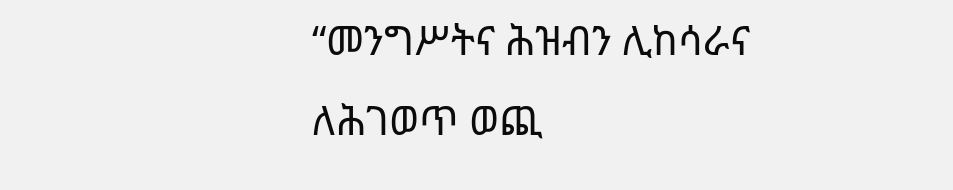“መንግሥትና ሕዝብን ሊከሳራና ለሕገወጥ ወጪ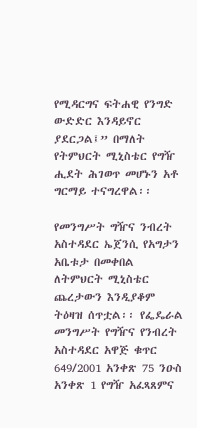የሚዳርግና ፍትሐዊ የንግድ ውድድር እንዳይኖር ያደርጋል፤” በማለት የትምህርት ሚኒስቴር የግዥ ሒደት ሕገወጥ መሆኑን አቶ ግርማይ ተናግረዋል፡፡

የመንግሥት ግዥና ንብረት አስተዳደር ኤጀንሲ የአግታን አቤቱታ በመቀበል ለትምህርት ሚኒስቴር ጨረታውን እንዲያቆም ትዕዛዝ ሰጥቷል፡፡ የፌዴራል መንግሥት የግዥና የንብረት አስተዳደር አዋጅ ቁጥር 649/2001 አንቀጽ 75 ንዑስ አንቀጽ 1 የግዥ አፈጻጸምና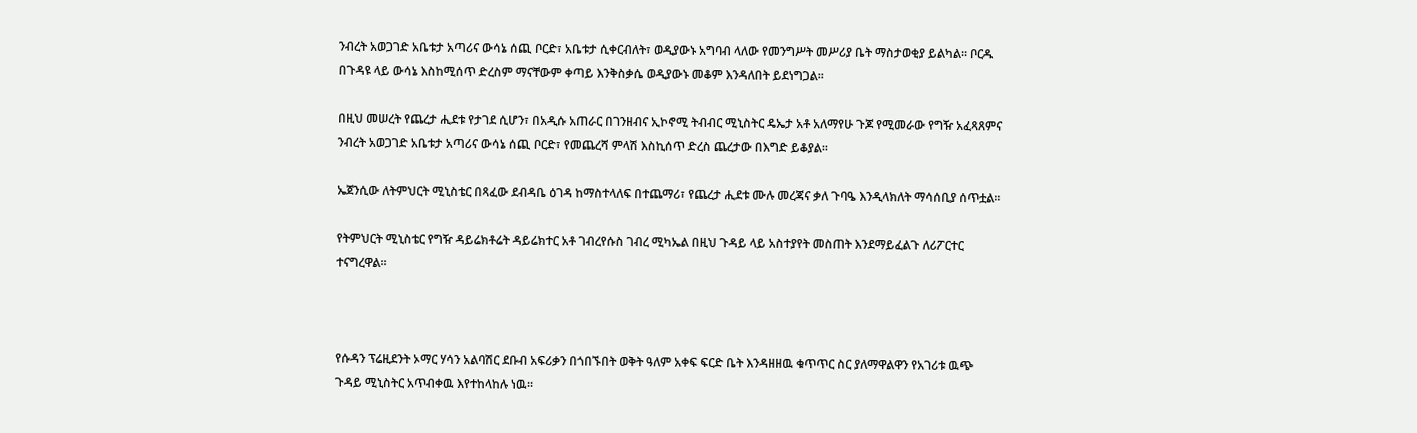ንብረት አወጋገድ አቤቱታ አጣሪና ውሳኔ ሰጪ ቦርድ፣ አቤቱታ ሲቀርብለት፣ ወዲያውኑ አግባብ ላለው የመንግሥት መሥሪያ ቤት ማስታወቂያ ይልካል፡፡ ቦርዱ በጉዳዩ ላይ ውሳኔ እስከሚሰጥ ድረስም ማናቸውም ቀጣይ እንቅስቃሴ ወዲያውኑ መቆም እንዳለበት ይደነግጋል፡፡

በዚህ መሠረት የጨረታ ሒደቱ የታገደ ሲሆን፣ በአዲሱ አጠራር በገንዘብና ኢኮኖሚ ትብብር ሚኒስትር ዴኤታ አቶ አለማየሁ ጉጆ የሚመራው የግዥ አፈጻጸምና ንብረት አወጋገድ አቤቱታ አጣሪና ውሳኔ ሰጪ ቦርድ፣ የመጨረሻ ምላሽ እስኪሰጥ ድረስ ጨረታው በእግድ ይቆያል፡፡

ኤጀንሲው ለትምህርት ሚኒስቴር በጻፈው ደብዳቤ ዕገዳ ከማስተላለፍ በተጨማሪ፣ የጨረታ ሒደቱ ሙሉ መረጃና ቃለ ጉባዔ እንዲላክለት ማሳሰቢያ ሰጥቷል፡፡

የትምህርት ሚኒስቴር የግዥ ዳይሬክቶሬት ዳይሬክተር አቶ ገብረየሱስ ገብረ ሚካኤል በዚህ ጉዳይ ላይ አስተያየት መስጠት እንደማይፈልጉ ለሪፖርተር ተናግረዋል፡፡



የሱዳን ፕሬዚደንት ኦማር ሃሳን አልባሽር ደቡብ አፍሪቃን በጎበኙበት ወቅት ዓለም አቀፍ ፍርድ ቤት እንዳዘዘዉ ቁጥጥር ስር ያለማዋልዋን የአገሪቱ ዉጭ ጉዳይ ሚኒስትር አጥብቀዉ እየተከላከሉ ነዉ።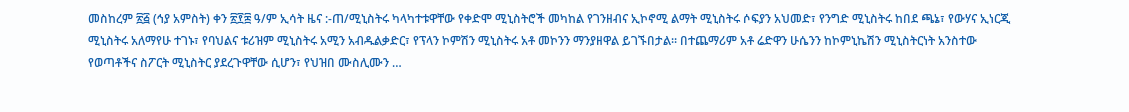መስከረም ፳፭ (ኅያ አምስት) ቀን ፳፻፰ ዓ/ም ኢሳት ዜና :-ጠ/ሚኒስትሩ ካላካተቱዋቸው የቀድሞ ሚኒስትሮች መካከል የገንዘብና ኢኮኖሚ ልማት ሚኒስትሩ ሶፍያን አህመድ፣ የንግድ ሚኒስትሩ ከበደ ጫኔ፣ የውሃና ኢነርጂ ሚኒስትሩ አለማየሁ ተገኑ፣ የባህልና ቱሪዝም ሚኒስትሩ አሚን አብዱልቃድር፣ የፕላን ኮምሽን ሚኒስትሩ አቶ መኮንን ማንያዘዋል ይገኙበታል፡፡ በተጨማሪም አቶ ሬድዋን ሁሴንን ከኮምኒኬሽን ሚኒስትርነት አንስተው የወጣቶችና ስፖርት ሚኒስትር ያደረጉዋቸው ሲሆን፣ የህዝበ ሙስሊሙን …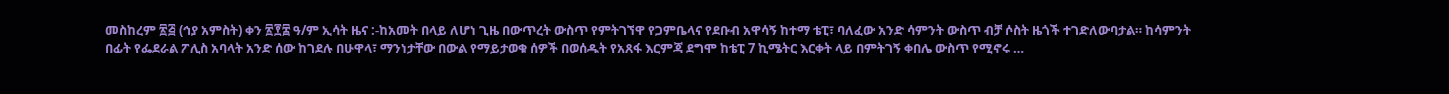መስከረም ፳፭ (ኅያ አምስት) ቀን ፳፻፰ ዓ/ም ኢሳት ዜና :-ከአመት በላይ ለሆነ ጊዜ በውጥረት ውስጥ የምትገኘዋ የጋምቤላና የደቡብ አዋሳኝ ከተማ ቴፒ፣ ባለፈው አንድ ሳምንት ውስጥ ብቻ ሶስት ዜጎች ተገድለውባታል። ከሳምንት በፊት የፌደራል ፖሊስ አባላት አንድ ሰው ከገደሉ በሁዋላ፣ ማንነታቸው በውል የማይታወቁ ሰዎች በወሰዱት የአጸፋ እርምጃ ደግሞ ከቴፒ 7 ኪሜትር እርቀት ላይ በምትገኝ ቀበሌ ውስጥ የሚኖሩ …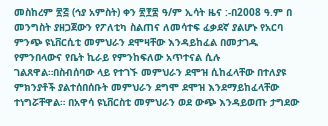መስከረም ፳፭ (ኅያ አምስት) ቀን ፳፻፰ ዓ/ም ኢሳት ዜና :-በ2008 ዓ.ም በ መንግስት ያዘጋጀውን የፖለቲካ ስልጠና ለመሳተፍ ፈቃደኛ ያልሆኑ የአርባ ምንጭ ዩኒቨርሲቲ መምህራን ደሞዛቸው እንዳይከፈል በመታገዱ የምንበላውና የቤት ኪራይ የምንከፍለው አጥተናል ሲሉ ገልጸዋል።በስብሰባው ላይ የተገኙ መምህራን ደሞዝ ሲከፈላቸው በተለያዩ ምክንያቶች ያልተሰበሰቡት መምህራን ደግሞ ደሞዝ እንደማይከፈላቸው ተነግሯቸዋል። በአዋሳ ዩኒቨርስቲ መምህራን ወደ ውጭ እንዳይወጡ ታግደው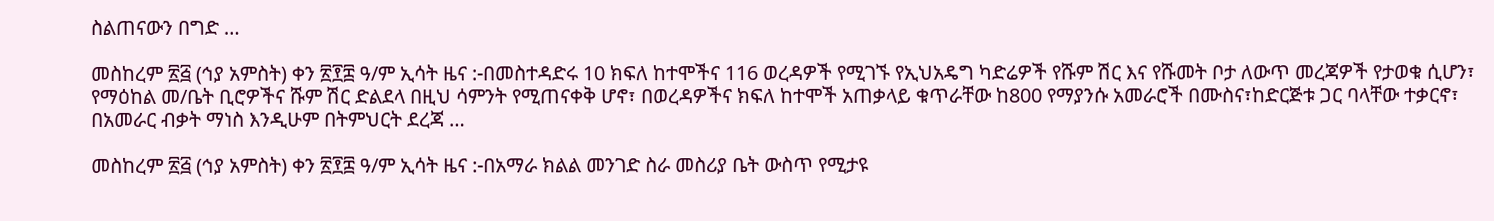ስልጠናውን በግድ …

መስከረም ፳፭ (ኅያ አምስት) ቀን ፳፻፰ ዓ/ም ኢሳት ዜና :-በመስተዳድሩ 10 ክፍለ ከተሞችና 116 ወረዳዎች የሚገኙ የኢህአዴግ ካድሬዎች የሹም ሽር እና የሹመት ቦታ ለውጥ መረጃዎች የታወቁ ሲሆን፣ የማዕከል መ/ቤት ቢሮዎችና ሹም ሽር ድልደላ በዚህ ሳምንት የሚጠናቀቅ ሆኖ፣ በወረዳዎችና ክፍለ ከተሞች አጠቃላይ ቁጥራቸው ከ800 የማያንሱ አመራሮች በሙስና፣ከድርጅቱ ጋር ባላቸው ተቃርኖ፣ በአመራር ብቃት ማነስ እንዲሁም በትምህርት ደረጃ …

መስከረም ፳፭ (ኅያ አምስት) ቀን ፳፻፰ ዓ/ም ኢሳት ዜና :-በአማራ ክልል መንገድ ስራ መስሪያ ቤት ውስጥ የሚታዩ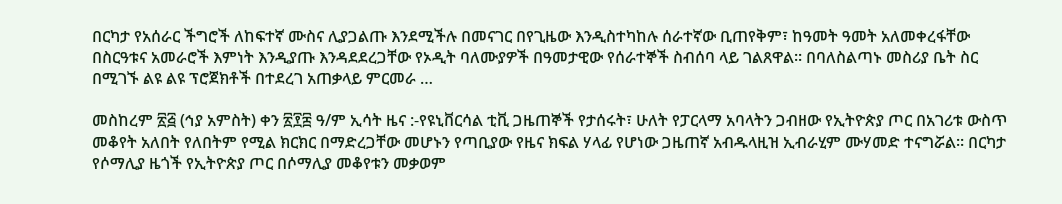በርካታ የአሰራር ችግሮች ለከፍተኛ ሙስና ሊያጋልጡ እንደሚችሉ በመናገር በየጊዜው እንዲስተካከሉ ሰራተኛው ቢጠየቅም፣ ከዓመት ዓመት አለመቀረፋቸው በስርዓቱና አመራሮች እምነት እንዲያጡ እንዳደደረጋቸው የኦዲት ባለሙያዎች በዓመታዊው የሰራተኞች ስብሰባ ላይ ገልጸዋል፡፡ በባለስልጣኑ መስሪያ ቤት ስር በሚገኙ ልዩ ልዩ ፕሮጀክቶች በተደረገ አጠቃላይ ምርመራ …

መስከረም ፳፭ (ኅያ አምስት) ቀን ፳፻፰ ዓ/ም ኢሳት ዜና :-የዩኒቨርሳል ቲቪ ጋዜጠኞች የታሰሩት፣ ሁለት የፓርላማ አባላትን ጋብዘው የኢትዮጵያ ጦር በአገሪቱ ውስጥ መቆየት አለበት የለበትም የሚል ክርክር በማድረጋቸው መሆኑን የጣቢያው የዜና ክፍል ሃላፊ የሆነው ጋዜጠኛ አብዱላዚዝ ኢብራሂም ሙሃመድ ተናግሯል። በርካታ የሶማሊያ ዜጎች የኢትዮጵያ ጦር በሶማሊያ መቆየቱን መቃወም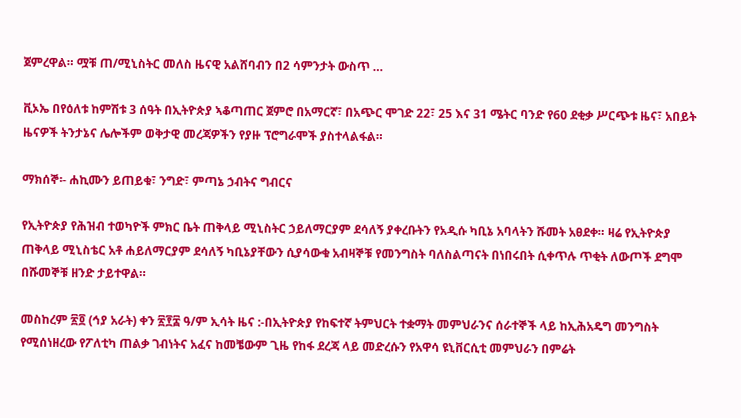ጀምረዋል። ሟቹ ጠ/ሚኒስትር መለስ ዜናዊ አልሸባብን በ2 ሳምንታት ውስጥ …

ቪኦኤ በየዕለቱ ከምሽቱ 3 ሰዓት በኢትዮጵያ ኣቆጣጠር ጀምሮ በአማርኛ፣ በአጭር ሞገድ 22፣ 25 እና 31 ሜትር ባንድ የ60 ደቂቃ ሥርጭቱ ዜና፣ አበይት ዜናዎች ትንታኔና ሌሎችም ወቅታዊ መረጃዎችን የያዙ ፕሮግራሞች ያስተላልፋል።

ማክሰኞ፡- ሐኪሙን ይጠይቁ፣ ንግድ፣ ምጣኔ ኃብትና ግብርና

የኢትዮጵያ የሕዝብ ተወካዮች ምክር ቤት ጠቅላይ ሚኒስትር ኃይለማርያም ደሳለኝ ያቀረቡትን የአዲሱ ካቢኔ አባላትን ሹመት አፀደቀ። ዛሬ የኢትዮጵያ ጠቅላይ ሚኒስቴር አቶ ሐይለማርያም ደሳለኝ ካቢኔያቸውን ሲያሳውቁ አብዛኞቹ የመንግስት ባለስልጣናት በነበሩበት ሲቀጥሉ ጥቂት ለውጦች ደግሞ በሹመኞቹ ዘንድ ታይተዋል።

መስከረም ፳፬ (ኅያ አራት) ቀን ፳፻፰ ዓ/ም ኢሳት ዜና :-በኢትዮጵያ የከፍተኛ ትምህርት ተቋማት መምህራንና ሰራተኞች ላይ ከኢሕአዴግ መንግስት የሚሰነዘረው የፖለቲካ ጠልቃ ገብነትና አፈና ከመቼውም ጊዜ የከፋ ደረጃ ላይ መድረሱን የአዋሳ ዩኒቨርሲቲ መምህራን በምሬት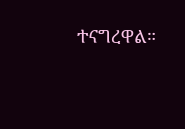ተናግረዋል።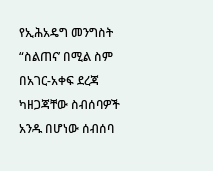የኢሕአዴግ መንግስት “ስልጠና’ በሚል ስም በአገር-አቀፍ ደረጃ ካዘጋጃቸው ስብሰባዎች አንዱ በሆነው ሰብሰባ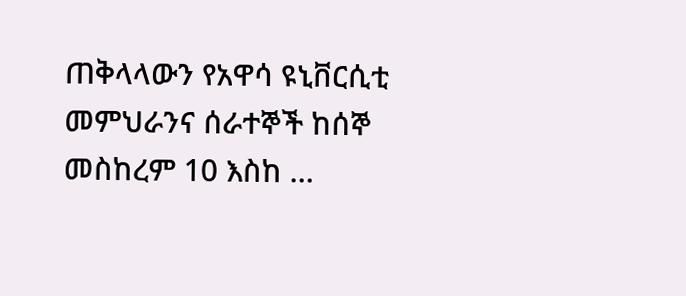ጠቅላላውን የአዋሳ ዩኒቨርሲቲ መምህራንና ሰራተኞች ከሰኞ መስከረም 10 እስከ …